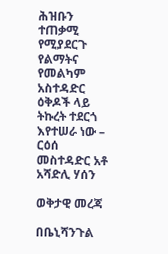ሕዝቡን ተጠቃሚ የሚያደርጉ የልማትና የመልካም አስተዳድር ዕቅዶች ላይ ትኩረት ተደርጎ እየተሠራ ነው – ርዕሰ መስተዳድር አቶ አሻድሊ ሃሰን

ወቅታዊ መረጃ

በቤኒሻንጉል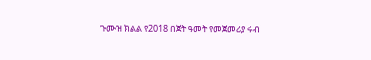ጉሙዝ ክልል የ2018 በጀት ዓመት የመጀመሪያ ሩብ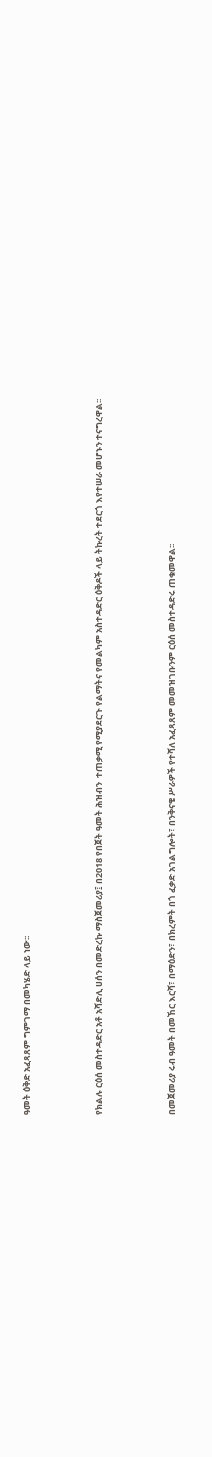ዓመት ዕቅድ አፈጻጸም ግምገማ በመካሄድ ላይ ነው፡፡



የክልሉ ርዕሰ መስተዳድር አቶ አሻድሊ ሀሰን በመድረኩ ማስጀመሪያ፤ በ2018 የበጀት ዓመት ሕዝብን  ተጠቃሚ የሚያደርጉ የልማትና የመልካም አስተዳድር ዕቅዶች ላይ ትኩረት ተደርጎ እየተሠራ መሆኑን ተናግረዋል፡፡



በመጀመሪያ ሩብ ዓመት በመኸር እርሻ፣ በማዕድን፣ በክረምት በጎ ፈቃድ አገልግሎት፣ በንቅናቄ ሥራዎች የተሻለ አፈጻጸም መመዝገቡንም ርዕሰ መስተዳድሩ ጠቁመዋል፡፡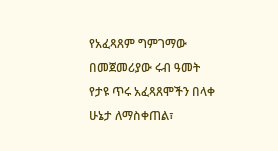የአፈጻጸም ግምገማው በመጀመሪያው ሩብ ዓመት የታዩ ጥሩ አፈጻጸሞችን በላቀ ሁኔታ ለማስቀጠል፣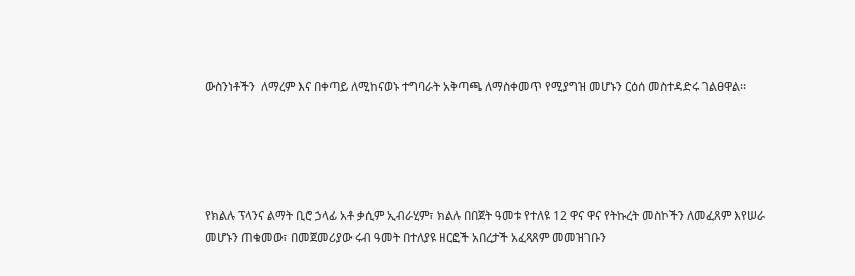ውስንነቶችን  ለማረም እና በቀጣይ ለሚከናወኑ ተግባራት አቅጣጫ ለማስቀመጥ የሚያግዝ መሆኑን ርዕሰ መስተዳድሩ ገልፀዋል፡፡





የክልሉ ፕላንና ልማት ቢሮ ኃላፊ አቶ ቃሲም ኢብራሂም፣ ክልሉ በበጀት ዓመቱ የተለዩ 12 ዋና ዋና የትኩረት መስኮችን ለመፈጸም እየሠራ መሆኑን ጠቁመው፣ በመጀመሪያው ሩብ ዓመት በተለያዩ ዘርፎች አበረታች አፈጻጸም መመዝገቡን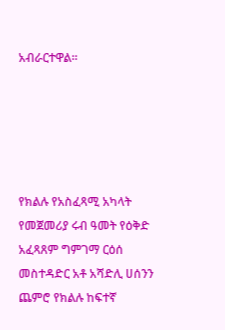አብራርተዋል፡፡





የክልሉ የአስፈጻሚ አካላት የመጀመሪያ ሩብ ዓመት የዕቅድ አፈጻጸም ግምገማ ርዕሰ መስተዳድር አቶ አሻድሊ ሀሰንን ጨምሮ የክልሉ ከፍተኛ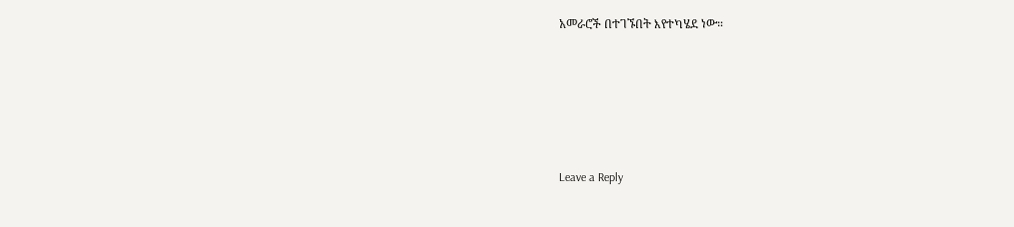አመራሮች በተገኙበት እየተካሄደ ነው።





Leave a Reply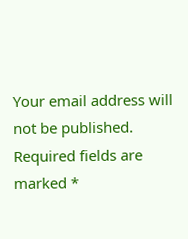Your email address will not be published. Required fields are marked *